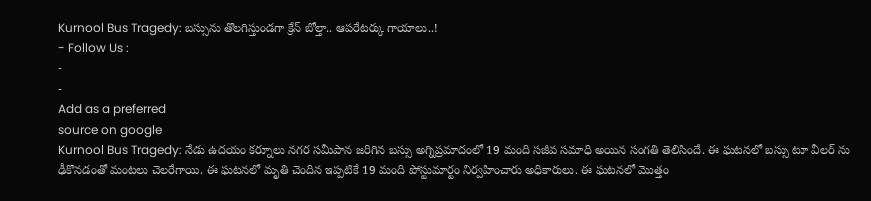Kurnool Bus Tragedy: బస్సును తొలగిస్తుండగా క్రేన్ బోల్తా.. ఆపరేటర్కు గాయాలు..!
- Follow Us :
-
-
Add as a preferred
source on google
Kurnool Bus Tragedy: నేడు ఉదయం కర్నూలు నగర సమీపాన జరిగిన బస్సు అగ్నిప్రమాదంలో 19 మంది సజీవ సమాధి అయిన సంగతి తెలిసిందే. ఈ ఘటనలో బస్సు టూ వీలర్ ను ఢీకొనడంతో మంటలు చెలరేగాయి. ఈ ఘటనలో మృతి చెందిన ఇప్పటికే 19 మంది పోస్టుమార్టం నిర్వహించారు అధికారులు. ఈ ఘటనలో మొత్తం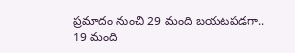ప్రమాదం నుంచి 29 మంది బయటపడగా.. 19 మంది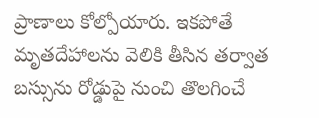ప్రాణాలు కోల్పోయారు. ఇకపోతే మృతదేహాలను వెలికి తీసిన తర్వాత బస్సును రోడ్డుపై నుంచి తొలగించే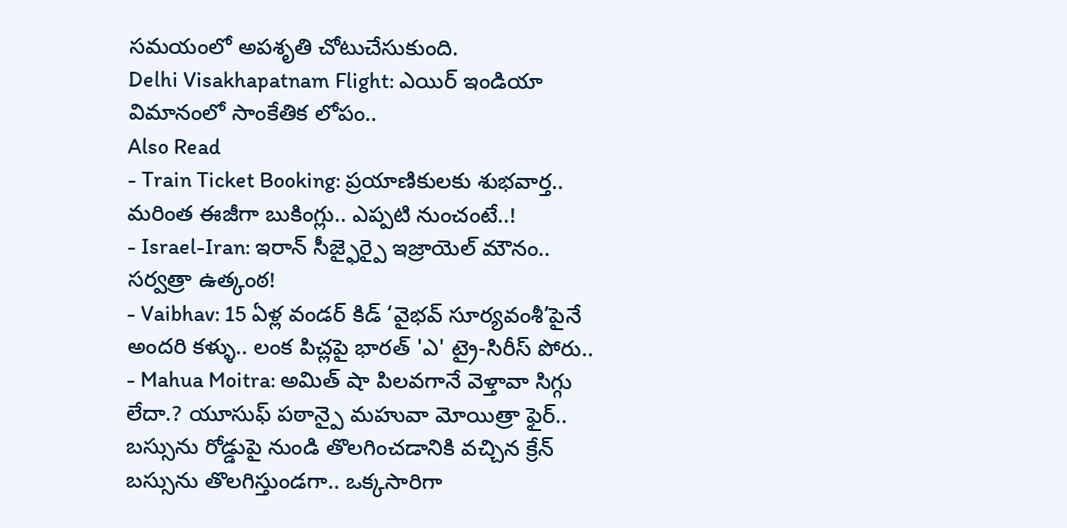సమయంలో అపశృతి చోటుచేసుకుంది.
Delhi Visakhapatnam Flight: ఎయిర్ ఇండియా విమానంలో సాంకేతిక లోపం..
Also Read
- Train Ticket Booking: ప్రయాణికులకు శుభవార్త.. మరింత ఈజీగా బుకింగ్లు.. ఎప్పటి నుంచంటే..!
- Israel-Iran: ఇరాన్ సీజ్ఫైర్పై ఇజ్రాయెల్ మౌనం.. సర్వత్రా ఉత్కంఠ!
- Vaibhav: 15 ఏళ్ల వండర్ కిడ్ ‘వైభవ్ సూర్యవంశీ’పైనే అందరి కళ్ళు.. లంక పిచ్లపై భారత్ 'ఎ' ట్రై-సిరీస్ పోరు..
- Mahua Moitra: అమిత్ షా పిలవగానే వెళ్తావా సిగ్గు లేదా.? యూసుఫ్ పఠాన్పై మహువా మోయిత్రా ఫైర్..
బస్సును రోడ్డుపై నుండి తొలగించడానికి వచ్చిన క్రేన్ బస్సును తొలగిస్తుండగా.. ఒక్కసారిగా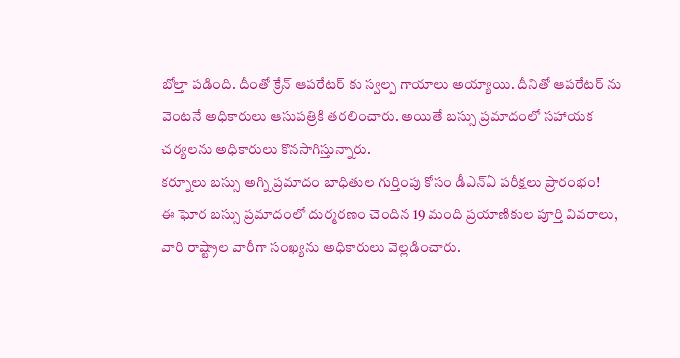బోల్తా పడింది. దీంతో క్రేన్ ఆపరేటర్ కు స్వల్ప గాయాలు అయ్యాయి. దీనితో ఆపరేటర్ ను వెంటనే అధికారులు ఆసుపత్రికి తరలించారు. అయితే బస్సు ప్రమాదంలో సహాయక చర్యలను అధికారులు కొనసాగిస్తున్నారు.
కర్నూలు బస్సు అగ్ని ప్రమాదం బాధితుల గుర్తింపు కోసం డీఎన్ఏ పరీక్షలు ప్రారంభం!
ఈ ఘోర బస్సు ప్రమాదంలో దుర్మరణం చెందిన 19 మంది ప్రయాణికుల పూర్తి వివరాలు, వారి రాష్ట్రాల వారీగా సంఖ్యను అధికారులు వెల్లడించారు.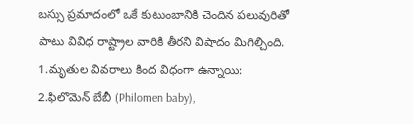బస్సు ప్రమాదంలో ఒకే కుటుంబానికి చెందిన పలువురితో పాటు వివిధ రాష్ట్రాల వారికి తీరని విషాదం మిగిల్చింది.
1.మృతుల వివరాలు కింద విధంగా ఉన్నాయి:
2.ఫిలొమెన్ బేబీ (Philomen baby),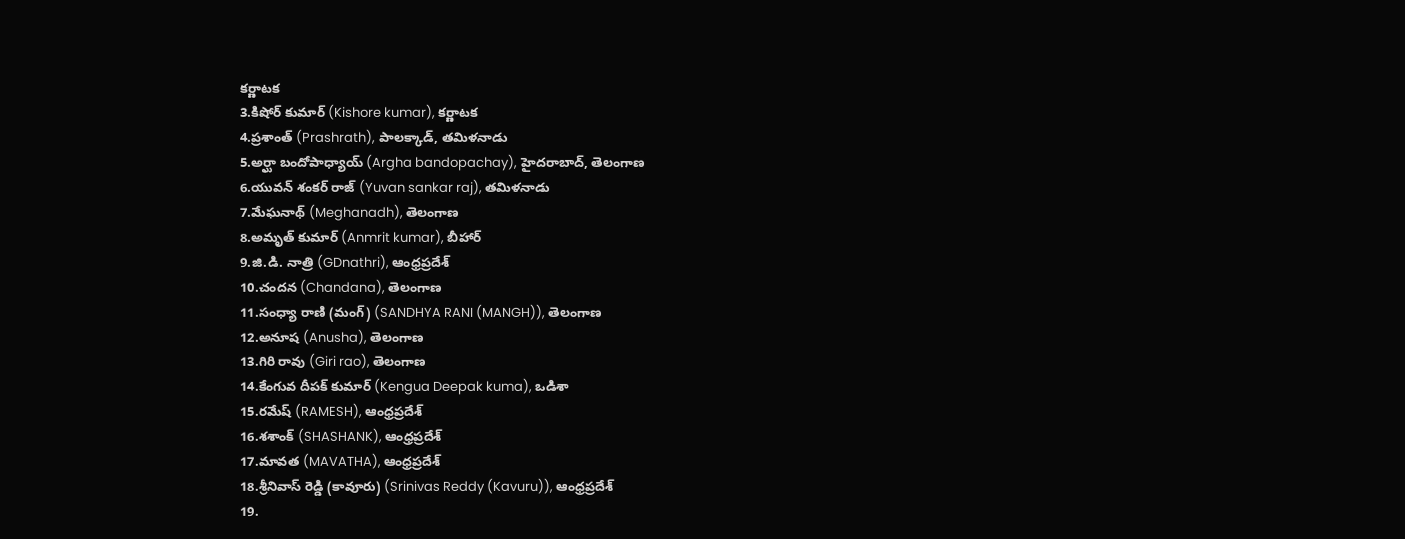కర్ణాటక
3.కిషోర్ కుమార్ (Kishore kumar), కర్ణాటక
4.ప్రశాంత్ (Prashrath), పాలక్కాడ్, తమిళనాడు
5.అర్ఘా బందోపాధ్యాయ్ (Argha bandopachay), హైదరాబాద్, తెలంగాణ
6.యువన్ శంకర్ రాజ్ (Yuvan sankar raj), తమిళనాడు
7.మేఘనాథ్ (Meghanadh), తెలంగాణ
8.అమృత్ కుమార్ (Anmrit kumar), బీహార్
9.జి.డి. నాత్రి (GDnathri), ఆంధ్రప్రదేశ్
10.చందన (Chandana), తెలంగాణ
11.సంధ్యా రాణి (మంగ్) (SANDHYA RANI (MANGH)), తెలంగాణ
12.అనూష (Anusha), తెలంగాణ
13.గిరి రావు (Giri rao), తెలంగాణ
14.కేంగువ దీపక్ కుమార్ (Kengua Deepak kuma), ఒడిశా
15.రమేష్ (RAMESH), ఆంధ్రప్రదేశ్
16.శశాంక్ (SHASHANK), ఆంధ్రప్రదేశ్
17.మావత (MAVATHA), ఆంధ్రప్రదేశ్
18.శ్రీనివాస్ రెడ్డి (కావూరు) (Srinivas Reddy (Kavuru)), ఆంధ్రప్రదేశ్
19.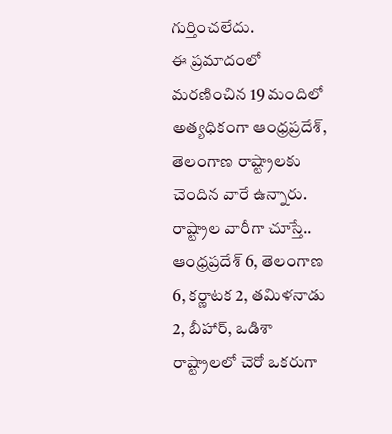గుర్తించలేదు.
ఈ ప్రమాదంలో మరణించిన 19 మందిలో అత్యధికంగా ఆంధ్రప్రదేశ్, తెలంగాణ రాష్ట్రాలకు చెందిన వారే ఉన్నారు. రాష్ట్రాల వారీగా చూస్తే.. ఆంధ్రప్రదేశ్ 6, తెలంగాణ 6, కర్ణాటక 2, తమిళనాడు 2, బీహార్, ఒడిశా రాష్ట్రాలలో చెరో ఒకరుగా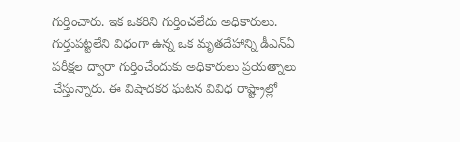గుర్తించారు. ఇక ఒకరిని గుర్తించలేదు అధికారులు. గుర్తుపట్టలేని విధంగా ఉన్న ఒక మృతదేహాన్ని డీఎన్ఏ పరీక్షల ద్వారా గుర్తించేందుకు అధికారులు ప్రయత్నాలు చేస్తున్నారు. ఈ విషాదకర ఘటన వివిధ రాష్ట్రాల్లో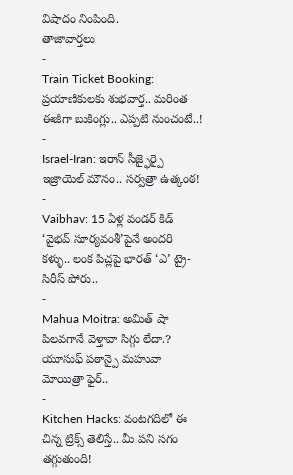విషాదం నింపింది.
తాజావార్తలు
-
Train Ticket Booking: ప్రయాణికులకు శుభవార్త.. మరింత ఈజీగా బుకింగ్లు.. ఎప్పటి నుంచంటే..!
-
Israel-Iran: ఇరాన్ సీజ్ఫైర్పై ఇజ్రాయెల్ మౌనం.. సర్వత్రా ఉత్కంఠ!
-
Vaibhav: 15 ఏళ్ల వండర్ కిడ్ ‘వైభవ్ సూర్యవంశీ’పైనే అందరి కళ్ళు.. లంక పిచ్లపై భారత్ ‘ఎ’ ట్రై-సిరీస్ పోరు..
-
Mahua Moitra: అమిత్ షా పిలవగానే వెళ్తావా సిగ్గు లేదా.? యూసుఫ్ పఠాన్పై మహువా మోయిత్రా ఫైర్..
-
Kitchen Hacks: వంటగదిలో ఈ చిన్న ట్రిక్స్ తెలిస్తే.. మీ పని సగం తగ్గుతుంది!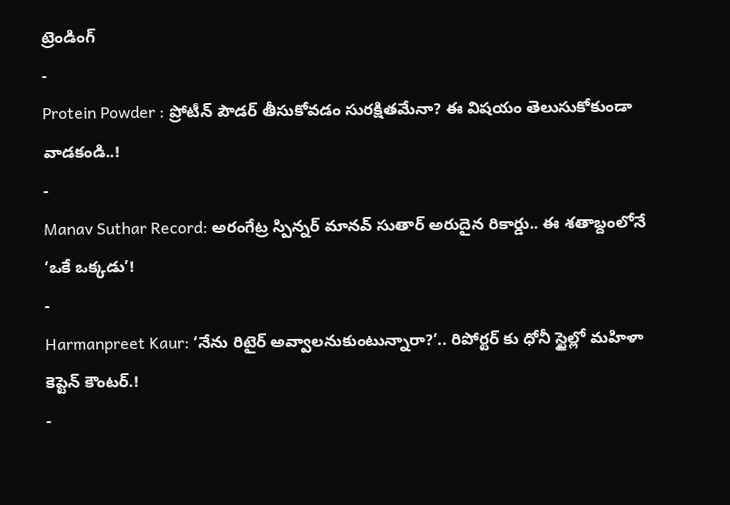ట్రెండింగ్
-
Protein Powder : ప్రోటీన్ పౌడర్ తీసుకోవడం సురక్షితమేనా? ఈ విషయం తెలుసుకోకుండా వాడకండి..!
-
Manav Suthar Record: అరంగేట్ర స్పిన్నర్ మానవ్ సుతార్ అరుదైన రికార్డు.. ఈ శతాబ్దంలోనే ‘ఒకే ఒక్కడు’!
-
Harmanpreet Kaur: ‘నేను రిటైర్ అవ్వాలనుకుంటున్నారా?’.. రిపోర్టర్ కు ధోనీ స్టైల్లో మహిళా కెప్టెన్ కౌంటర్.!
-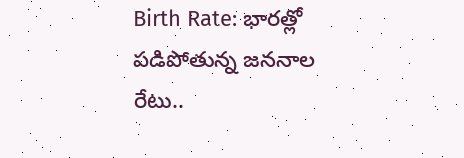Birth Rate: భారత్లో పడిపోతున్న జననాల రేటు..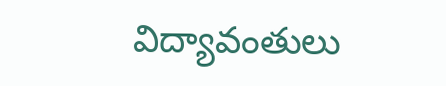విద్యావంతులు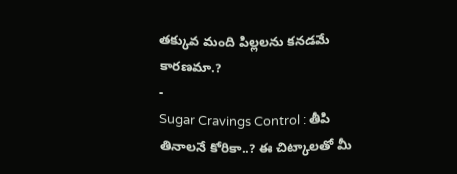తక్కువ మంది పిల్లలను కనడమే కారణమా.?
-
Sugar Cravings Control : తీపి తినాలనే కోరికా..? ఈ చిట్కాలతో మీ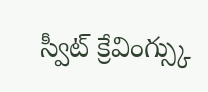స్వీట్ క్రేవింగ్స్కు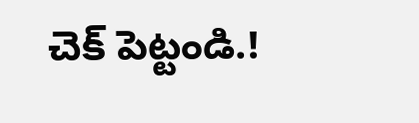చెక్ పెట్టండి.!